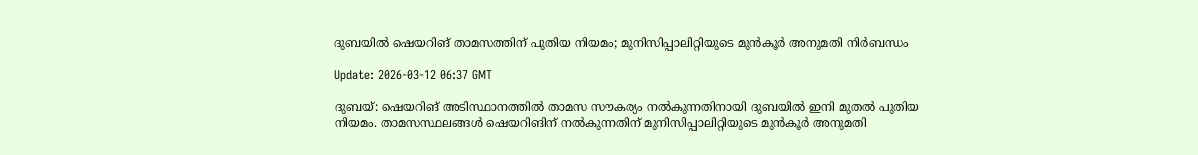ദുബയില്‍ ഷെയറിങ് താമസത്തിന് പുതിയ നിയമം; മുനിസിപ്പാലിറ്റിയുടെ മുന്‍കൂര്‍ അനുമതി നിര്‍ബന്ധം

Update: 2026-03-12 06:37 GMT

ദുബയ്: ഷെയറിങ് അടിസ്ഥാനത്തില്‍ താമസ സൗകര്യം നല്‍കുന്നതിനായി ദുബയില്‍ ഇനി മുതല്‍ പുതിയ നിയമം. താമസസ്ഥലങ്ങള്‍ ഷെയറിങിന് നല്‍കുന്നതിന് മുനിസിപ്പാലിറ്റിയുടെ മുന്‍കൂര്‍ അനുമതി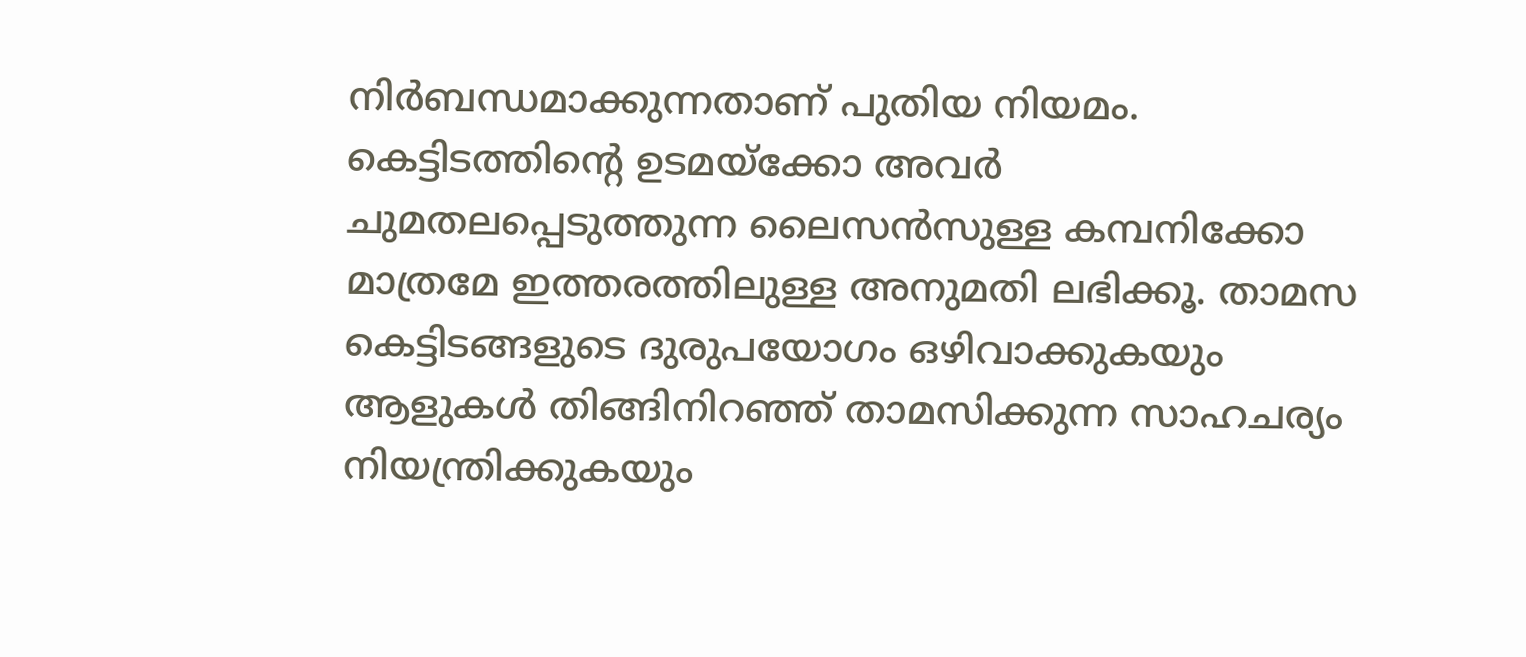നിര്‍ബന്ധമാക്കുന്നതാണ് പുതിയ നിയമം. കെട്ടിടത്തിന്റെ ഉടമയ്‌ക്കോ അവര്‍ ചുമതലപ്പെടുത്തുന്ന ലൈസന്‍സുള്ള കമ്പനിക്കോ മാത്രമേ ഇത്തരത്തിലുള്ള അനുമതി ലഭിക്കൂ. താമസ കെട്ടിടങ്ങളുടെ ദുരുപയോഗം ഒഴിവാക്കുകയും ആളുകള്‍ തിങ്ങിനിറഞ്ഞ് താമസിക്കുന്ന സാഹചര്യം നിയന്ത്രിക്കുകയും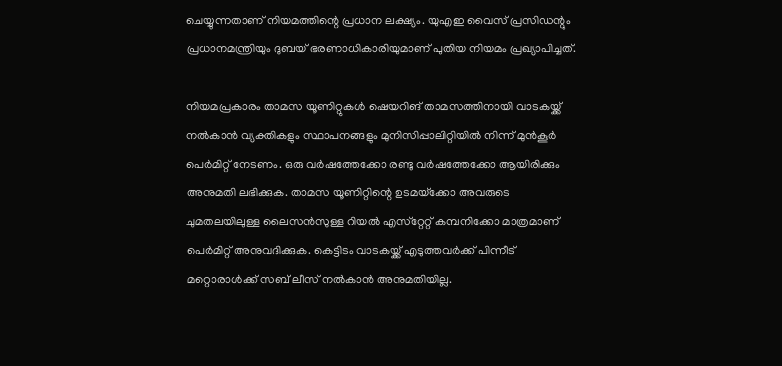ചെയ്യുന്നതാണ് നിയമത്തിന്റെ പ്രധാന ലക്ഷ്യം. യുഎഇ വൈസ് പ്രസിഡന്റും പ്രധാനമന്ത്രിയും ദുബയ് ഭരണാധികാരിയുമാണ് പുതിയ നിയമം പ്രഖ്യാപിച്ചത്.

നിയമപ്രകാരം താമസ യൂണിറ്റുകള്‍ ഷെയറിങ് താമസത്തിനായി വാടകയ്ക്ക് നല്‍കാന്‍ വ്യക്തികളും സ്ഥാപനങ്ങളും മുനിസിപ്പാലിറ്റിയില്‍ നിന്ന് മുന്‍കൂര്‍ പെര്‍മിറ്റ് നേടണം. ഒരു വര്‍ഷത്തേക്കോ രണ്ടു വര്‍ഷത്തേക്കോ ആയിരിക്കും അനുമതി ലഭിക്കുക. താമസ യൂണിറ്റിന്റെ ഉടമയ്‌ക്കോ അവരുടെ ചുമതലയിലുള്ള ലൈസന്‍സുള്ള റിയല്‍ എസ്‌റ്റേറ്റ് കമ്പനിക്കോ മാത്രമാണ് പെര്‍മിറ്റ് അനുവദിക്കുക. കെട്ടിടം വാടകയ്ക്ക് എടുത്തവര്‍ക്ക് പിന്നീട് മറ്റൊരാള്‍ക്ക് സബ് ലീസ് നല്‍കാന്‍ അനുമതിയില്ല.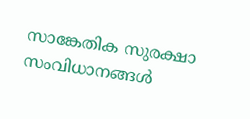സാങ്കേതിക സുരക്ഷാ സംവിധാനങ്ങള്‍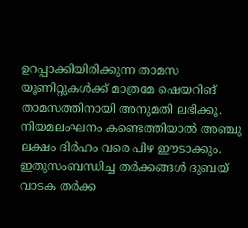ഉറപ്പാക്കിയിരിക്കുന്ന താമസ യൂണിറ്റുകള്‍ക്ക് മാത്രമേ ഷെയറിങ് താമസത്തിനായി അനുമതി ലഭിക്കൂ. നിയമലംഘനം കണ്ടെത്തിയാല്‍ അഞ്ചു ലക്ഷം ദിര്‍ഹം വരെ പിഴ ഈടാക്കും. ഇതുസംബന്ധിച്ച തര്‍ക്കങ്ങള്‍ ദുബയ് വാടക തര്‍ക്ക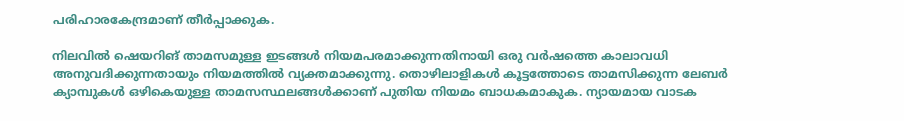പരിഹാരകേന്ദ്രമാണ് തീര്‍പ്പാക്കുക.

നിലവില്‍ ഷെയറിങ് താമസമുള്ള ഇടങ്ങള്‍ നിയമപരമാക്കുന്നതിനായി ഒരു വര്‍ഷത്തെ കാലാവധി അനുവദിക്കുന്നതായും നിയമത്തില്‍ വ്യക്തമാക്കുന്നു. തൊഴിലാളികള്‍ കൂട്ടത്തോടെ താമസിക്കുന്ന ലേബര്‍ ക്യാമ്പുകള്‍ ഒഴികെയുള്ള താമസസ്ഥലങ്ങള്‍ക്കാണ് പുതിയ നിയമം ബാധകമാകുക. ന്യായമായ വാടക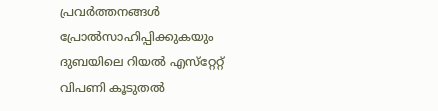പ്രവര്‍ത്തനങ്ങള്‍ പ്രോല്‍സാഹിപ്പിക്കുകയും ദുബയിലെ റിയല്‍ എസ്‌റ്റേറ്റ് വിപണി കൂടുതല്‍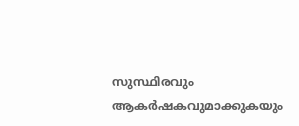സുസ്ഥിരവും ആകര്‍ഷകവുമാക്കുകയും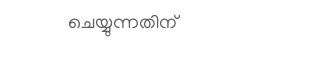ചെയ്യുന്നതിന്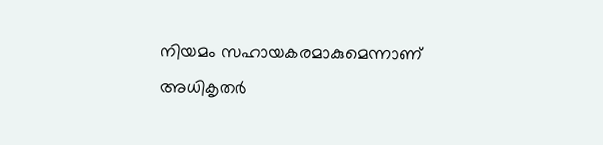നിയമം സഹായകരമാകുമെന്നാണ് അധികൃതര്‍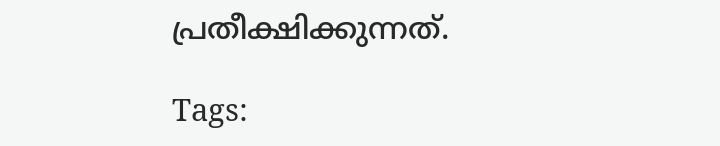പ്രതീക്ഷിക്കുന്നത്.

Tags: